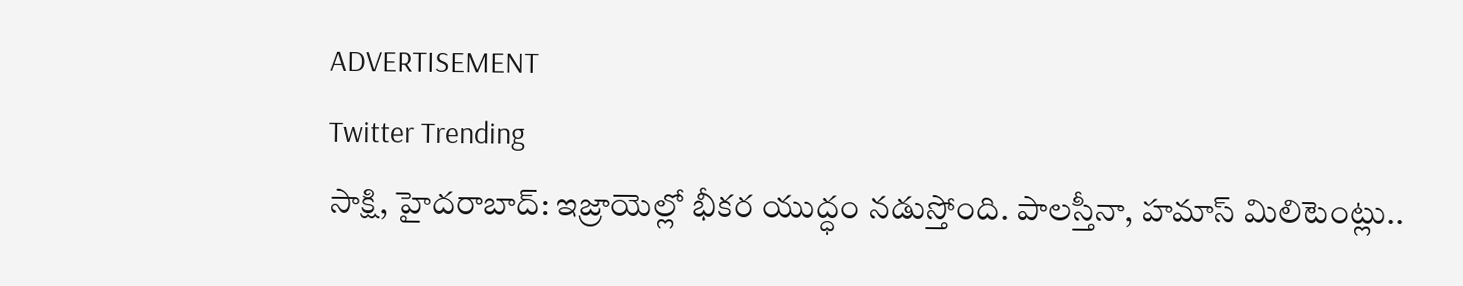ADVERTISEMENT
Twitter Trending
సాక్షి, హైదరాబాద్: ఇజ్రాయెల్లో భీకర యుద్ధం నడుస్తోంది. పాలస్తీనా, హమాస్ మిలిటెంట్లు..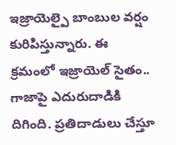ఇజ్రాయెల్పై బాంబుల వర్షం కురిపిస్తున్నారు. ఈ క్రమంలో ఇజ్రాయెల్ సైతం.. గాజాపై ఎదురుదాడికి దిగింది. ప్రతిదాడులు చేస్తూ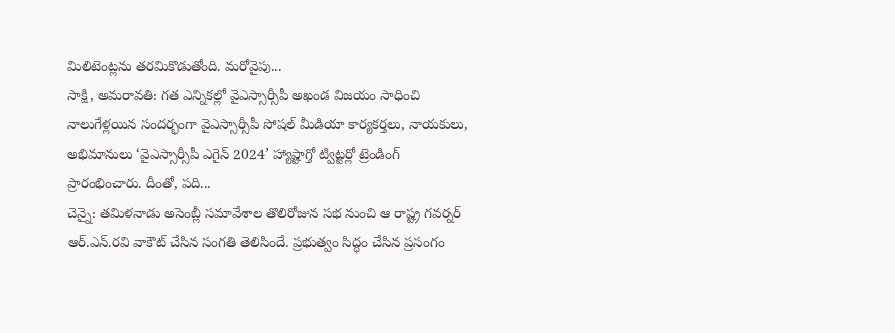మిలిటెంట్లను తరమికొడుతోంది. మరోవైపు...
సాక్షి, అమరావతి: గత ఎన్నికల్లో వైఎస్సార్సీపీ అఖండ విజయం సాధించి నాలుగేళ్లయిన సందర్భంగా వైఎస్సార్సీపీ సోషల్ మీడియా కార్యకర్తలు, నాయకులు, అభిమానులు ‘వైఎస్సార్సీపీ ఎగైన్ 2024’ హ్యాష్టాగ్తో ట్విట్టర్లో ట్రెండింగ్ ప్రారంభించారు. దీంతో, పది...
చెన్నై: తమిళనాడు అసెంబ్లీ సమావేశాల తొలిరోజున సభ నుంచి ఆ రాష్ట్ర గవర్నర్ ఆర్.ఎన్.రవి వాకౌట్ చేసిన సంగతి తెలిసిందే. ప్రభుత్వం సిద్ధం చేసిన ప్రసంగం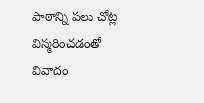పాఠాన్ని పలు చోట్ల విస్మరించడంతో వివాదం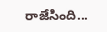రాజేసింది...